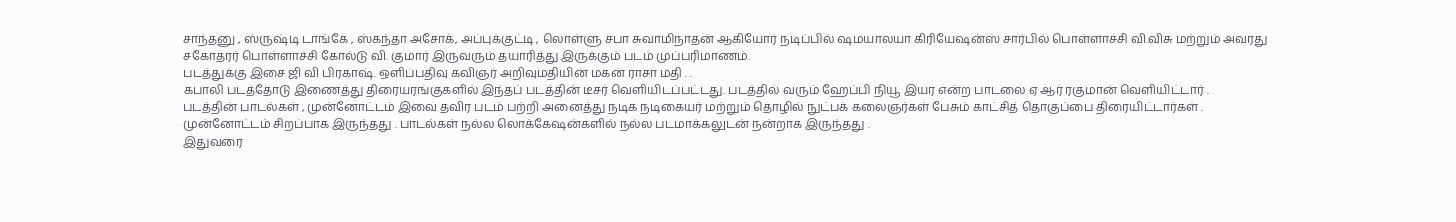சாந்தனு , ஸ்ருஷ்டி டாங்கே , ஸ்கந்தா அசோக், அப்புக்குட்டி , லொள்ளு சபா சுவாமிநாதன் ஆகியோர் நடிப்பில் ஷமயாலயா கிரியேஷன்ஸ் சார்பில் பொள்ளாச்சி வி.விசு மற்றும் அவரது சகோதரர் பொள்ளாச்சி கோல்டு வி. குமார் இருவரும் தயாரித்து இருக்கும் படம் முப்பரிமாணம்.
படத்துக்கு இசை ஜி வி பிரகாஷ். ஒளிப்பதிவு கவிஞர் அறிவுமதியின் மகன் ராசா மதி . .
கபாலி படத்தோடு இணைத்து திரையரங்குகளில் இந்தப் படத்தின் டீசர் வெளியிடப்பட்டது. படத்தில் வரும் ஹேப்பி நியூ இயர என்ற பாடலை ஏ ஆர் ரகுமான் வெளியிட்டார் .
படத்தின் பாடல்கள் , முன்னோட்டம் இவை தவிர படம் பற்றி அனைத்து நடிக நடிகையர் மற்றும் தொழில் நுட்பக் கலைஞர்கள் பேசும் காட்சித் தொகுப்பை திரையிட்டார்கள் .
முன்னோட்டம் சிறப்பாக இருந்தது . பாடல்கள் நல்ல லொக்கேஷன்களில் நல்ல படமாக்கலுடன் நன்றாக இருந்தது .
இதுவரை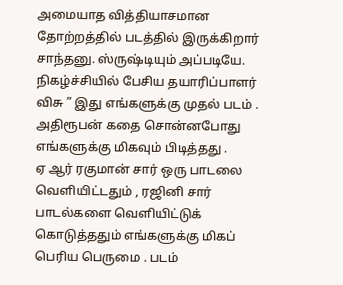அமையாத வித்தியாசமான தோற்றத்தில் படத்தில் இருக்கிறார் சாந்தனு. ஸ்ருஷ்டியும் அப்படியே.
நிகழ்ச்சியில் பேசிய தயாரிப்பாளர் விசு ” இது எங்களுக்கு முதல் படம் . அதிரூபன் கதை சொன்னபோது எங்களுக்கு மிகவும் பிடித்தது .
ஏ ஆர் ரகுமான் சார் ஒரு பாடலை வெளியிட்டதும் , ரஜினி சார் பாடல்களை வெளியிட்டுக் கொடுத்ததும் எங்களுக்கு மிகப் பெரிய பெருமை . படம்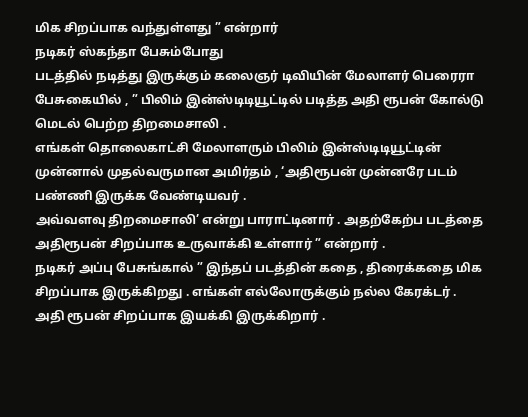மிக சிறப்பாக வந்துள்ளது ” என்றார்
நடிகர் ஸ்கந்தா பேசும்போது
படத்தில் நடித்து இருக்கும் கலைஞர் டிவியின் மேலாளர் பெரைரா பேசுகையில் , ” பிலிம் இன்ஸ்டிடியூட்டில் படித்த அதி ரூபன் கோல்டு மெடல் பெற்ற திறமைசாலி .
எங்கள் தொலைகாட்சி மேலாளரும் பிலிம் இன்ஸ்டிடியூட்டின் முன்னால் முதல்வருமான அமிர்தம் , ‘அதிரூபன் முன்னரே படம் பண்ணி இருக்க வேண்டியவர் .
அவ்வளவு திறமைசாலி’ என்று பாராட்டினார் . அதற்கேற்ப படத்தை அதிரூபன் சிறப்பாக உருவாக்கி உள்ளார் ” என்றார் .
நடிகர் அப்பு பேசுங்கால் ” இந்தப் படத்தின் கதை , திரைக்கதை மிக சிறப்பாக இருக்கிறது . எங்கள் எல்லோருக்கும் நல்ல கேரக்டர் .
அதி ரூபன் சிறப்பாக இயக்கி இருக்கிறார் .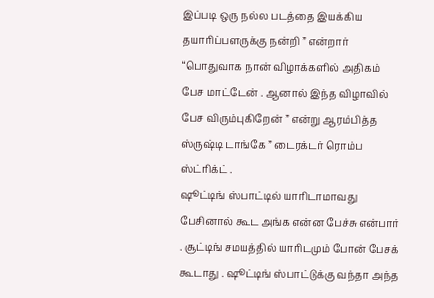இப்படி ஒரு நல்ல படத்தை இயக்கிய தயாரிப்பளருக்கு நன்றி ” என்றார்
“பொதுவாக நான் விழாக்களில் அதிகம் பேச மாட்டேன் . ஆனால் இந்த விழாவில் பேச விரும்புகிறேன் ” என்று ஆரம்பித்த ஸ்ருஷ்டி டாங்கே ” டைரக்டர் ரொம்ப ஸ்ட்ரிக்ட் .
ஷூட்டிங் ஸ்பாட்டில் யாரிடாமாவது பேசினால் கூட அங்க என்ன பேச்சு என்பார் . சூட்டிங் சமயத்தில் யாரிடமும் போன் பேசக் கூடாது . ஷூட்டிங் ஸ்பாட்டுக்கு வந்தா அந்த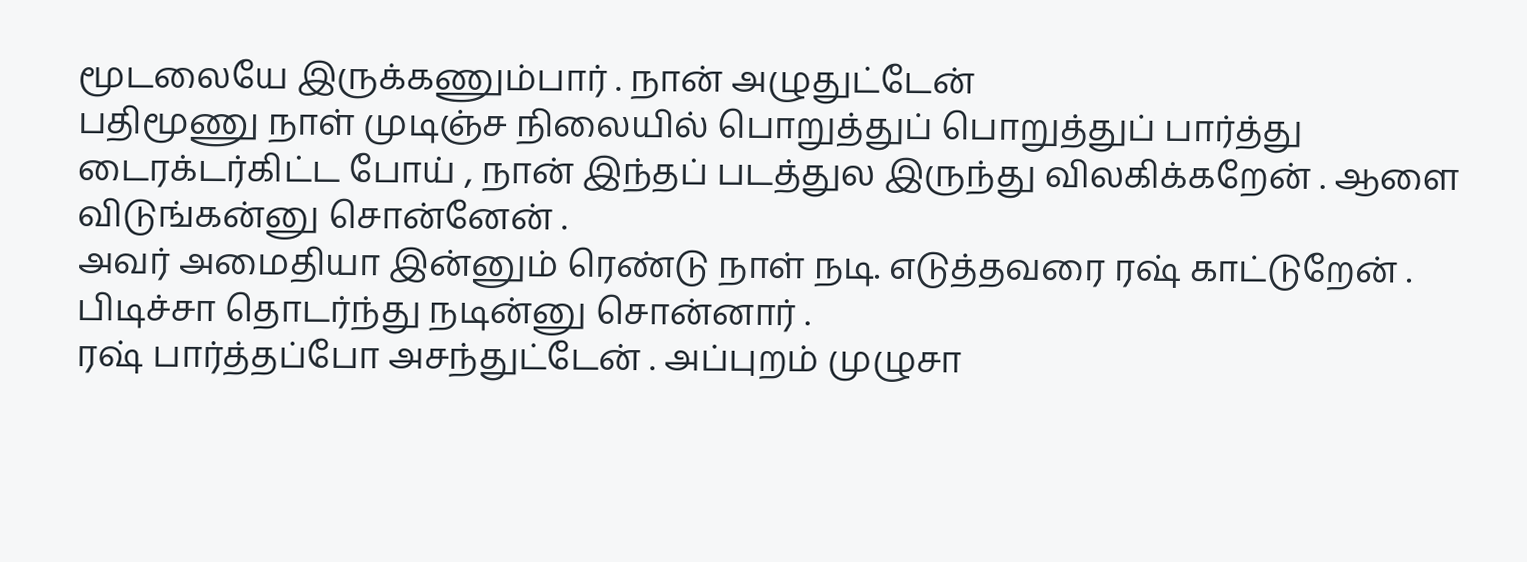மூடலையே இருக்கணும்பார் . நான் அழுதுட்டேன்
பதிமூணு நாள் முடிஞ்ச நிலையில் பொறுத்துப் பொறுத்துப் பார்த்து டைரக்டர்கிட்ட போய் , நான் இந்தப் படத்துல இருந்து விலகிக்கறேன் . ஆளை விடுங்கன்னு சொன்னேன் .
அவர் அமைதியா இன்னும் ரெண்டு நாள் நடி. எடுத்தவரை ரஷ் காட்டுறேன் . பிடிச்சா தொடர்ந்து நடின்னு சொன்னார் .
ரஷ் பார்த்தப்போ அசந்துட்டேன் . அப்புறம் முழுசா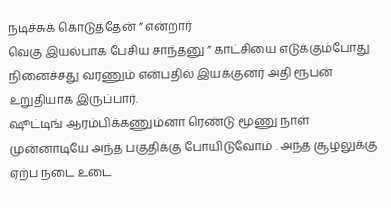நடிச்சுக் கொடுத்தேன் ” என்றார்
வெகு இயல்பாக பேசிய சாந்தனு ” காட்சியை எடுக்கும்போது நினைச்சது வரணும் என்பதில் இயக்குனர் அதி ரூபன் உறுதியாக இருப்பார்.
ஷூட்டிங் ஆரம்பிக்கணும்னா ரெண்டு மூணு நாள் முன்னாடியே அந்த பகுதிக்கு போயிடுவோம் . அந்த சூழலுக்கு ஏற்ப நடை உடை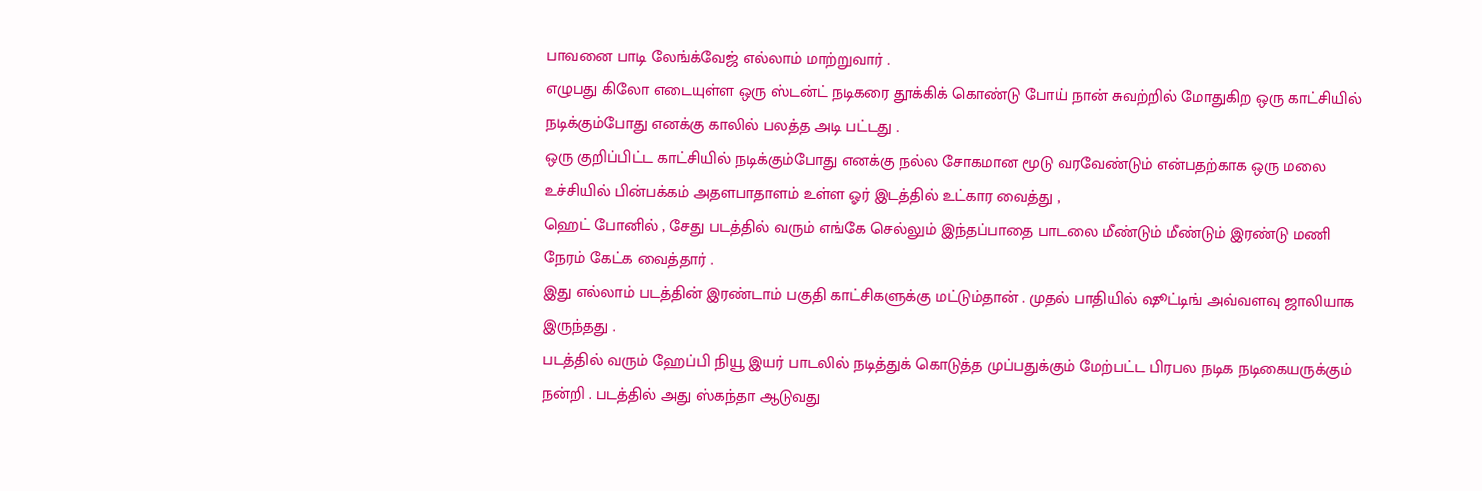பாவனை பாடி லேங்க்வேஜ் எல்லாம் மாற்றுவார் .
எழுபது கிலோ எடையுள்ள ஒரு ஸ்டன்ட் நடிகரை தூக்கிக் கொண்டு போய் நான் சுவற்றில் மோதுகிற ஒரு காட்சியில் நடிக்கும்போது எனக்கு காலில் பலத்த அடி பட்டது .
ஒரு குறிப்பிட்ட காட்சியில் நடிக்கும்போது எனக்கு நல்ல சோகமான மூடு வரவேண்டும் என்பதற்காக ஒரு மலை உச்சியில் பின்பக்கம் அதளபாதாளம் உள்ள ஓர் இடத்தில் உட்கார வைத்து ,
ஹெட் போனில் , சேது படத்தில் வரும் எங்கே செல்லும் இந்தப்பாதை பாடலை மீண்டும் மீண்டும் இரண்டு மணி நேரம் கேட்க வைத்தார் .
இது எல்லாம் படத்தின் இரண்டாம் பகுதி காட்சிகளுக்கு மட்டும்தான் . முதல் பாதியில் ஷூட்டிங் அவ்வளவு ஜாலியாக இருந்தது .
படத்தில் வரும் ஹேப்பி நியூ இயர் பாடலில் நடித்துக் கொடுத்த முப்பதுக்கும் மேற்பட்ட பிரபல நடிக நடிகையருக்கும் நன்றி . படத்தில் அது ஸ்கந்தா ஆடுவது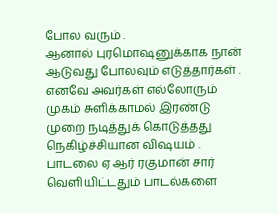போல வரும் .
ஆனால் புரமொஷனுக்காக நான் ஆடுவது போலவும் எடுத்தார்கள் . எனவே அவர்கள் எல்லோரும் முகம் சுளிக்காமல் இரண்டு முறை நடித்துக் கொடுத்தது நெகிழ்ச்சியான விஷயம் .
பாடலை ஏ ஆர் ரகுமான் சார் வெளியிட்டதும் பாடல்களை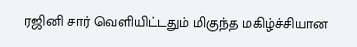ரஜினி சார் வெளியிட்டதும் மிகுந்த மகிழ்ச்சியான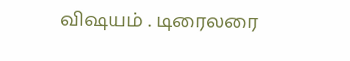விஷயம் . டிரைலரை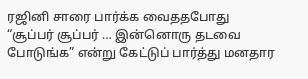ரஜினி சாரை பார்க்க வைததபோது
“சூப்பர் சூப்பர் … இன்னொரு தடவை போடுங்க” என்று கேட்டுப் பார்த்து மனதார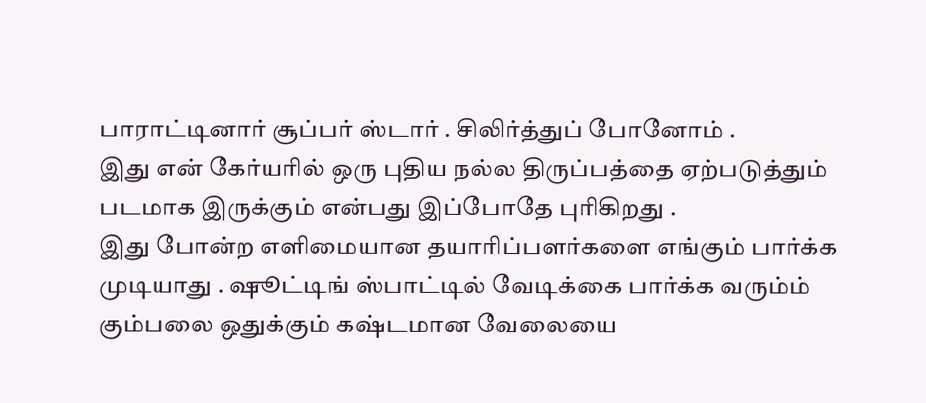பாராட்டினார் சூப்பர் ஸ்டார் . சிலிர்த்துப் போனோம் .
இது என் கேர்யரில் ஒரு புதிய நல்ல திருப்பத்தை ஏற்படுத்தும் படமாக இருக்கும் என்பது இப்போதே புரிகிறது .
இது போன்ற எளிமையான தயாரிப்பளர்களை எங்கும் பார்க்க முடியாது . ஷூட்டிங் ஸ்பாட்டில் வேடிக்கை பார்க்க வரும்ம் கும்பலை ஒதுக்கும் கஷ்டமான வேலையை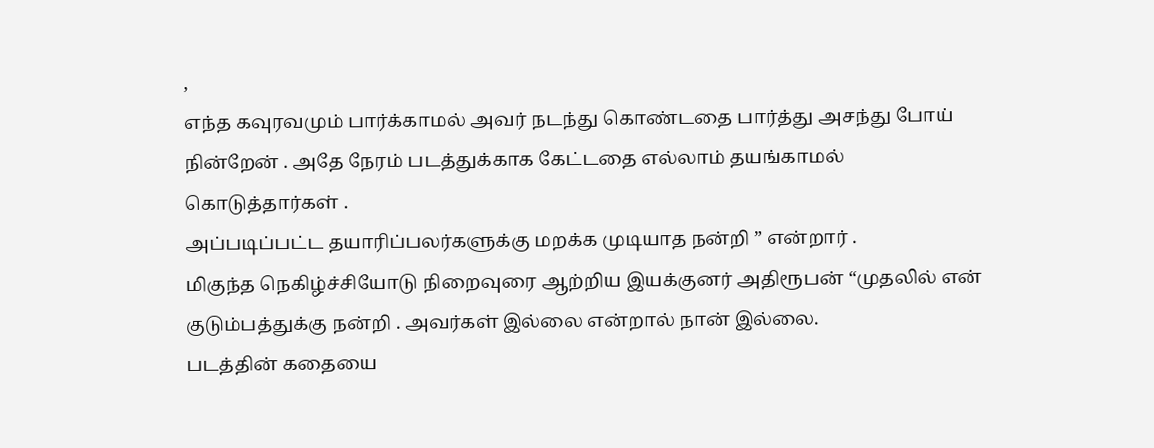,
எந்த கவுரவமும் பார்க்காமல் அவர் நடந்து கொண்டதை பார்த்து அசந்து போய் நின்றேன் . அதே நேரம் படத்துக்காக கேட்டதை எல்லாம் தயங்காமல் கொடுத்தார்கள் .
அப்படிப்பட்ட தயாரிப்பலர்களுக்கு மறக்க முடியாத நன்றி ” என்றார் .
மிகுந்த நெகிழ்ச்சியோடு நிறைவுரை ஆற்றிய இயக்குனர் அதிரூபன் “முதலில் என் குடும்பத்துக்கு நன்றி . அவர்கள் இல்லை என்றால் நான் இல்லை.
படத்தின் கதையை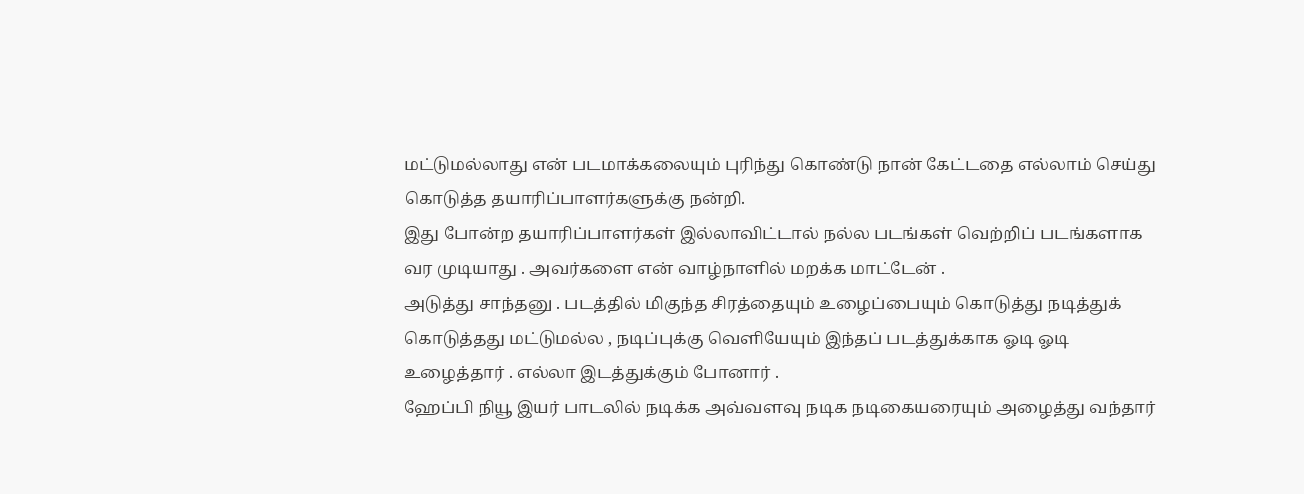மட்டுமல்லாது என் படமாக்கலையும் புரிந்து கொண்டு நான் கேட்டதை எல்லாம் செய்து கொடுத்த தயாரிப்பாளர்களுக்கு நன்றி.
இது போன்ற தயாரிப்பாளர்கள் இல்லாவிட்டால் நல்ல படங்கள் வெற்றிப் படங்களாக வர முடியாது . அவர்களை என் வாழ்நாளில் மறக்க மாட்டேன் .
அடுத்து சாந்தனு . படத்தில் மிகுந்த சிரத்தையும் உழைப்பையும் கொடுத்து நடித்துக் கொடுத்தது மட்டுமல்ல , நடிப்புக்கு வெளியேயும் இந்தப் படத்துக்காக ஓடி ஓடி உழைத்தார் . எல்லா இடத்துக்கும் போனார் .
ஹேப்பி நியூ இயர் பாடலில் நடிக்க அவ்வளவு நடிக நடிகையரையும் அழைத்து வந்தார்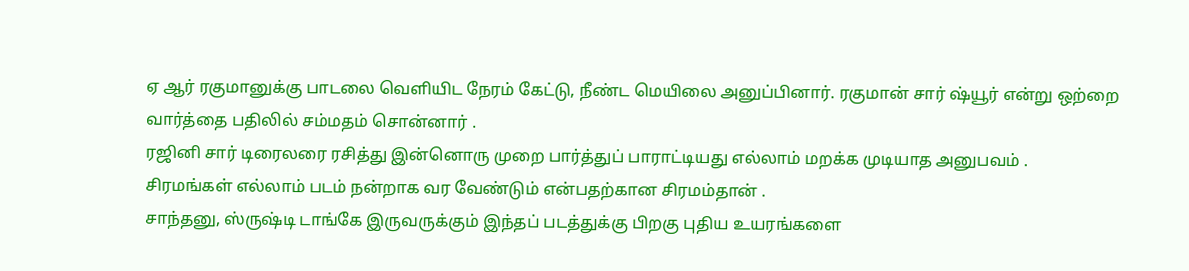ஏ ஆர் ரகுமானுக்கு பாடலை வெளியிட நேரம் கேட்டு, நீண்ட மெயிலை அனுப்பினார். ரகுமான் சார் ஷ்யூர் என்று ஒற்றை வார்த்தை பதிலில் சம்மதம் சொன்னார் .
ரஜினி சார் டிரைலரை ரசித்து இன்னொரு முறை பார்த்துப் பாராட்டியது எல்லாம் மறக்க முடியாத அனுபவம் .
சிரமங்கள் எல்லாம் படம் நன்றாக வர வேண்டும் என்பதற்கான சிரமம்தான் .
சாந்தனு, ஸ்ருஷ்டி டாங்கே இருவருக்கும் இந்தப் படத்துக்கு பிறகு புதிய உயரங்களை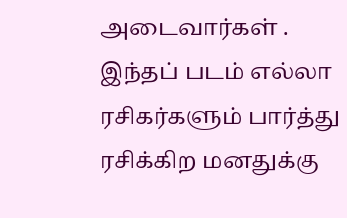அடைவார்கள் .
இந்தப் படம் எல்லா ரசிகர்களும் பார்த்து ரசிக்கிற மனதுக்கு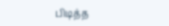பிடித்த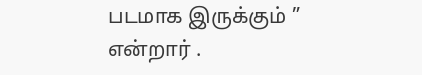படமாக இருக்கும் ” என்றார் .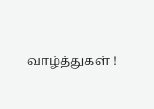வாழ்த்துகள் !